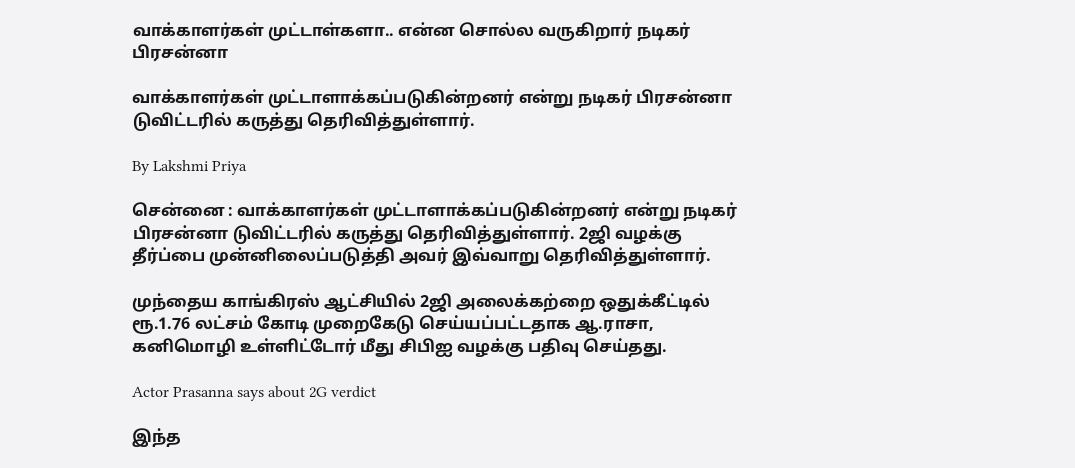வாக்காளர்கள் முட்டாள்களா.. என்ன சொல்ல வருகிறார் நடிகர் பிரசன்னா

வாக்காளர்கள் முட்டாளாக்கப்படுகின்றனர் என்று நடிகர் பிரசன்னா டுவிட்டரில் கருத்து தெரிவித்துள்ளார்.

By Lakshmi Priya

சென்னை : வாக்காளர்கள் முட்டாளாக்கப்படுகின்றனர் என்று நடிகர் பிரசன்னா டுவிட்டரில் கருத்து தெரிவித்துள்ளார். 2ஜி வழக்கு தீர்ப்பை முன்னிலைப்படுத்தி அவர் இவ்வாறு தெரிவித்துள்ளார்.

முந்தைய காங்கிரஸ் ஆட்சியில் 2ஜி அலைக்கற்றை ஒதுக்கீட்டில் ரூ.1.76 லட்சம் கோடி முறைகேடு செய்யப்பட்டதாக ஆ.ராசா, கனிமொழி உள்ளிட்டோர் மீது சிபிஐ வழக்கு பதிவு செய்தது.

Actor Prasanna says about 2G verdict

இந்த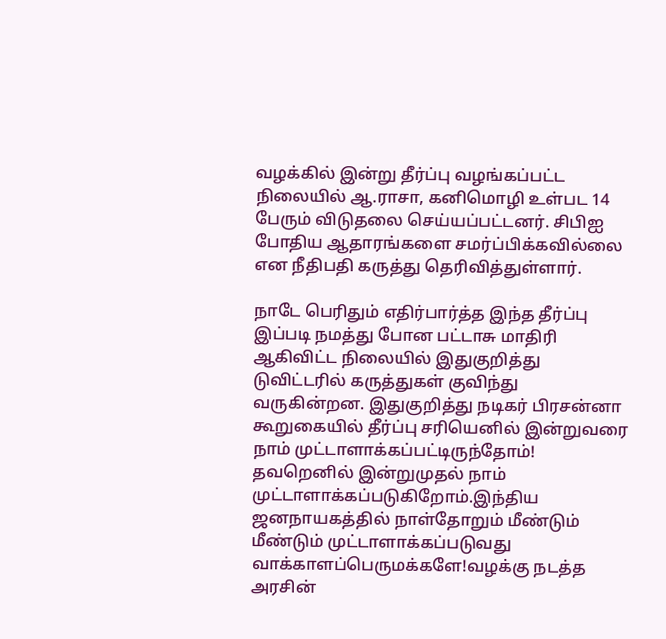வழக்கில் இன்று தீர்ப்பு வழங்கப்பட்ட நிலையில் ஆ.ராசா, கனிமொழி உள்பட 14 பேரும் விடுதலை செய்யப்பட்டனர். சிபிஐ போதிய ஆதாரங்களை சமர்ப்பிக்கவில்லை என நீதிபதி கருத்து தெரிவித்துள்ளார்.

நாடே பெரிதும் எதிர்பார்த்த இந்த தீர்ப்பு இப்படி நமத்து போன பட்டாசு மாதிரி ஆகிவிட்ட நிலையில் இதுகுறித்து டுவிட்டரில் கருத்துகள் குவிந்து வருகின்றன. இதுகுறித்து நடிகர் பிரசன்னா கூறுகையில் தீர்ப்பு சரியெனில் இன்றுவரை நாம் முட்டாளாக்கப்பட்டிருந்தோம்! தவறெனில் இன்றுமுதல் நாம் முட்டாளாக்கப்படுகிறோம்.இந்திய ஜனநாயகத்தில் நாள்தோறும் மீண்டும் மீண்டும் முட்டாளாக்கப்படுவது வாக்காளப்பெருமக்களே!வழக்கு நடத்த அரசின்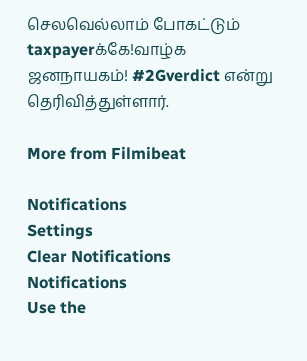செலவெல்லாம் போகட்டும் taxpayerக்கே!வாழ்க ஜனநாயகம்! #2Gverdict என்று தெரிவித்துள்ளார்.

More from Filmibeat

Notifications
Settings
Clear Notifications
Notifications
Use the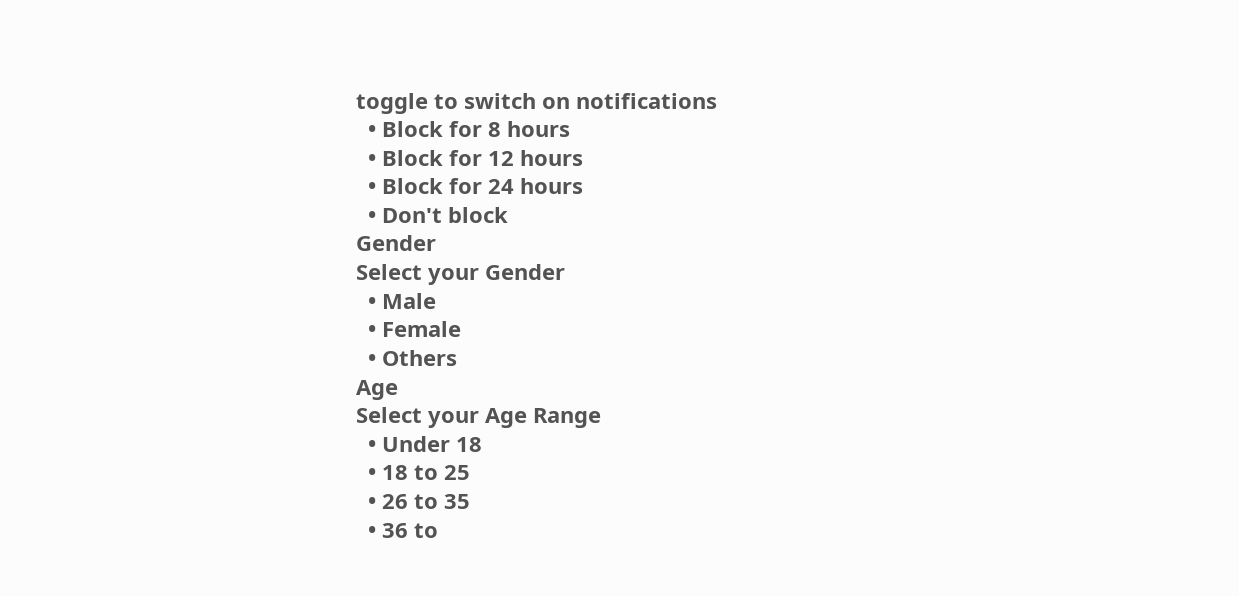toggle to switch on notifications
  • Block for 8 hours
  • Block for 12 hours
  • Block for 24 hours
  • Don't block
Gender
Select your Gender
  • Male
  • Female
  • Others
Age
Select your Age Range
  • Under 18
  • 18 to 25
  • 26 to 35
  • 36 to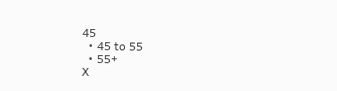45
  • 45 to 55
  • 55+
X